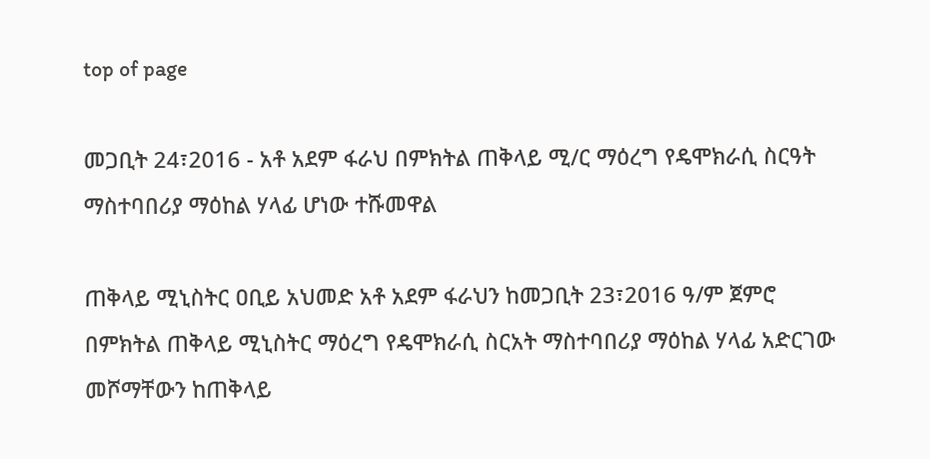top of page

መጋቢት 24፣2016 - አቶ አደም ፋራህ በምክትል ጠቅላይ ሚ/ር ማዕረግ የዴሞክራሲ ስርዓት ማስተባበሪያ ማዕከል ሃላፊ ሆነው ተሹመዋል

ጠቅላይ ሚኒስትር ዐቢይ አህመድ አቶ አደም ፋራህን ከመጋቢት 23፣2016 ዓ/ም ጀምሮ በምክትል ጠቅላይ ሚኒስትር ማዕረግ የዴሞክራሲ ስርአት ማስተባበሪያ ማዕከል ሃላፊ አድርገው መሾማቸውን ከጠቅላይ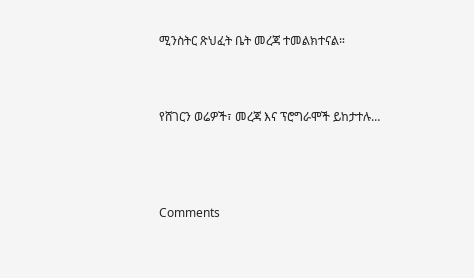ሚንስትር ጽህፈት ቤት መረጃ ተመልክተናል።



የሸገርን ወሬዎች፣ መረጃ እና ፕሮግራሞች ይከታተሉ…




Comments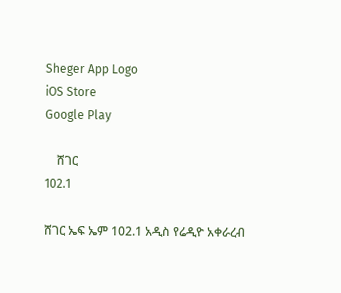Sheger App Logo
iOS Store
Google Play

    ሸገር
102.1

ሸገር ኤፍ ኤም 102.1 አዲስ የሬዲዮ አቀራረብ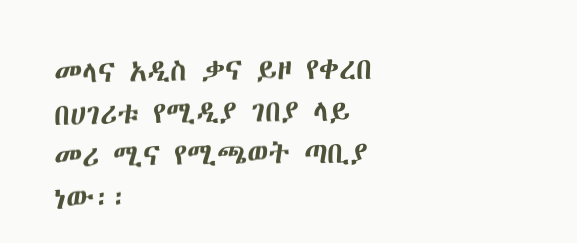መላና አዲስ ቃና ይዞ የቀረበ በሀገሪቱ የሚዲያ ገበያ ላይ መሪ ሚና የሚጫወት ጣቢያ ነው፡፡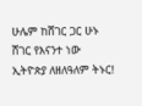ሁሌም ከሸገር ጋር ሁኑ
ሸገር የእናንተ ነው
ኢትዮጵያ ለዘለዓለም ትኑር!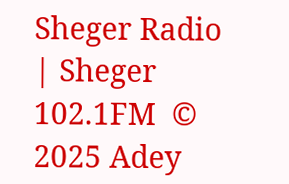Sheger Radio | Sheger 102.1FM  © 2025 Adey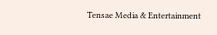Tensae Media & Entertainment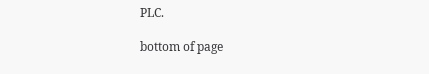PLC.

bottom of page